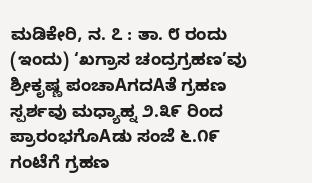ಮಡಿಕೇರಿ, ನ. ೭ : ತಾ. ೮ ರಂದು (ಇಂದು) ‘ಖಗ್ರಾಸ ಚಂದ್ರಗ್ರಹಣ’ವು ಶ್ರೀಕೃಷ್ಣ ಪಂಚಾAಗದAತೆ ಗ್ರಹಣ ಸ್ಪರ್ಶವು ಮಧ್ಯಾಹ್ನ ೨.೩೯ ರಿಂದ ಪ್ರಾರಂಭಗೊAಡು ಸಂಜೆ ೬.೧೯ ಗಂಟೆಗೆ ಗ್ರಹಣ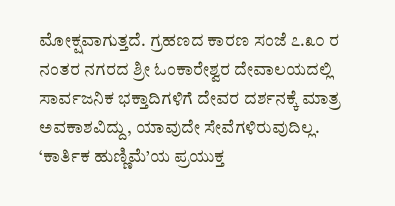ಮೋಕ್ಷವಾಗುತ್ತದೆ. ಗ್ರಹಣದ ಕಾರಣ ಸಂಜೆ ೭.೩೦ ರ ನಂತರ ನಗರದ ಶ್ರೀ ಓಂಕಾರೇಶ್ವರ ದೇವಾಲಯದಲ್ಲಿ ಸಾರ್ವಜನಿಕ ಭಕ್ತಾದಿಗಳಿಗೆ ದೇವರ ದರ್ಶನಕ್ಕೆ ಮಾತ್ರ ಅವಕಾಶವಿದ್ದು, ಯಾವುದೇ ಸೇವೆಗಳಿರುವುದಿಲ್ಲ.
‘ಕಾರ್ತಿಕ ಹುಣ್ಣಿಮೆ’ಯ ಪ್ರಯುಕ್ತ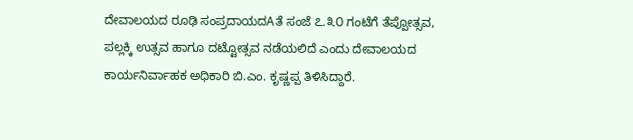ದೇವಾಲಯದ ರೂಢಿ ಸಂಪ್ರದಾಯದAತೆ ಸಂಜೆ ೭.೩೦ ಗಂಟೆಗೆ ತೆಪ್ಪೋತ್ಸವ, ಪಲ್ಲಕ್ಕಿ ಉತ್ಸವ ಹಾಗೂ ದಟ್ಟೋತ್ಸವ ನಡೆಯಲಿದೆ ಎಂದು ದೇವಾಲಯದ ಕಾರ್ಯನಿರ್ವಾಹಕ ಅಧಿಕಾರಿ ಬಿ.ಎಂ. ಕೃಷ್ಣಪ್ಪ ತಿಳಿಸಿದ್ದಾರೆ.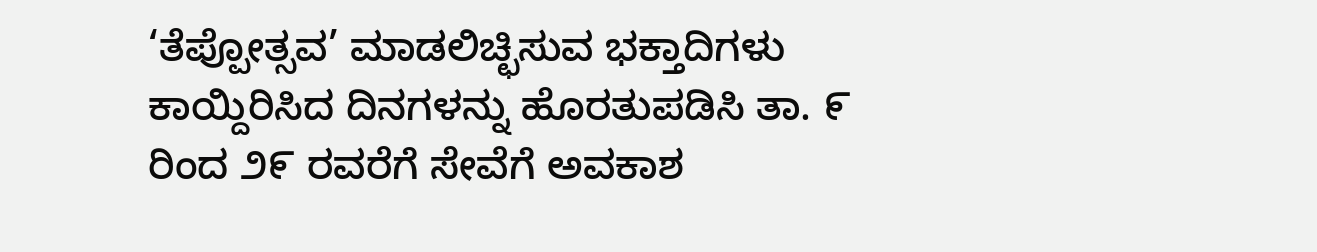‘ತೆಪ್ಪೋತ್ಸವ’ ಮಾಡಲಿಚ್ಛಿಸುವ ಭಕ್ತಾದಿಗಳು ಕಾಯ್ದಿರಿಸಿದ ದಿನಗಳನ್ನು ಹೊರತುಪಡಿಸಿ ತಾ. ೯ ರಿಂದ ೨೯ ರವರೆಗೆ ಸೇವೆಗೆ ಅವಕಾಶ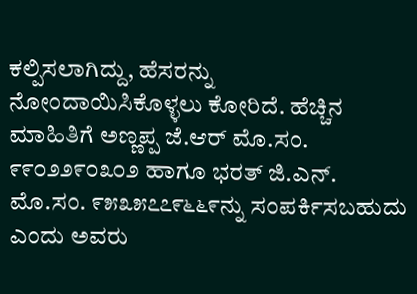ಕಲ್ಪಿಸಲಾಗಿದ್ದು, ಹೆಸರನ್ನು ನೋಂದಾಯಿಸಿಕೊಳ್ಳಲು ಕೋರಿದೆ. ಹೆಚ್ಚಿನ ಮಾಹಿತಿಗೆ ಅಣ್ಣಪ್ಪ ಜೆ.ಆರ್ ಮೊ.ಸಂ. ೯೯೦೨೨೯೦೩೦೨ ಹಾಗೂ ಭರತ್ ಜಿ.ಎನ್. ಮೊ.ಸಂ. ೯೫೩೫೭೭೯೬೬೯ನ್ನು ಸಂಪರ್ಕಿಸಬಹುದು ಎಂದು ಅವರು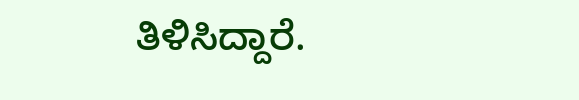ತಿಳಿಸಿದ್ದಾರೆ.